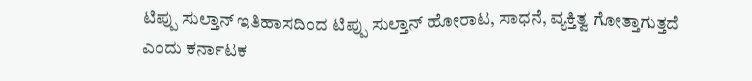ಟಿಪ್ಪು ಸುಲ್ತಾನ್ ಇತಿಹಾಸದಿಂದ ಟಿಪ್ಪು ಸುಲ್ತಾನ್ ಹೋರಾಟ, ಸಾಧನೆ, ವ್ಯಕ್ತಿತ್ವ ಗೋತ್ತಾಗುತ್ತದೆ ಎಂದು ಕರ್ನಾಟಕ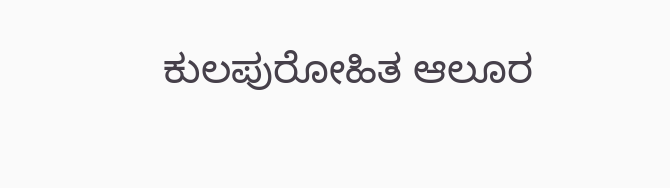ಕುಲಪುರೋಹಿತ ಆಲೂರ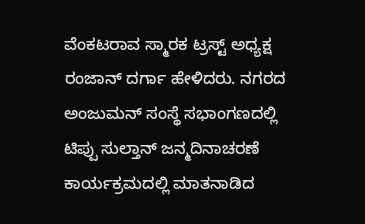ವೆಂಕಟರಾವ ಸ್ಮಾರಕ ಟ್ರಸ್ಟ್ ಅಧ್ಯಕ್ಷ ರಂಜಾನ್ ದರ್ಗಾ ಹೇಳಿದರು. ನಗರದ ಅಂಜುಮನ್ ಸಂಸ್ಥೆ ಸಭಾಂಗಣದಲ್ಲಿ ಟಿಪ್ಪು ಸುಲ್ತಾನ್ ಜನ್ಮದಿನಾಚರಣೆ ಕಾರ್ಯಕ್ರಮದಲ್ಲಿ ಮಾತನಾಡಿದ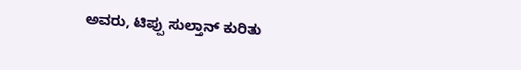ಅವರು, ಟಿಪ್ಪು ಸುಲ್ತಾನ್ ಕುರಿತು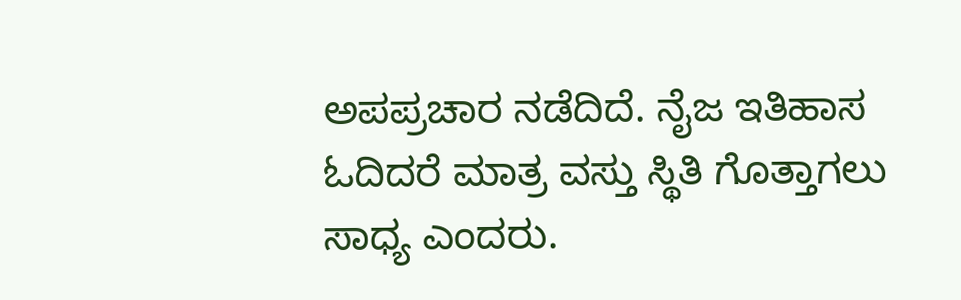ಅಪಪ್ರಚಾರ ನಡೆದಿದೆ. ನೈಜ ಇತಿಹಾಸ ಓದಿದರೆ ಮಾತ್ರ ವಸ್ತು ಸ್ಥಿತಿ ಗೊತ್ತಾಗಲು ಸಾಧ್ಯ ಎಂದರು.